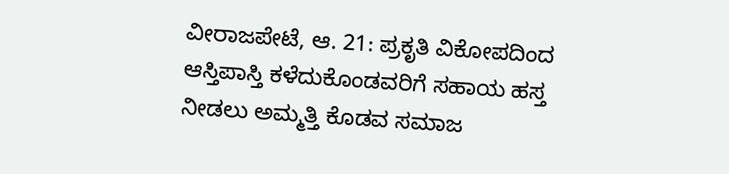ವೀರಾಜಪೇಟೆ, ಆ. 21: ಪ್ರಕೃತಿ ವಿಕೋಪದಿಂದ ಆಸ್ತಿಪಾಸ್ತಿ ಕಳೆದುಕೊಂಡವರಿಗೆ ಸಹಾಯ ಹಸ್ತ ನೀಡಲು ಅಮ್ಮತ್ತಿ ಕೊಡವ ಸಮಾಜ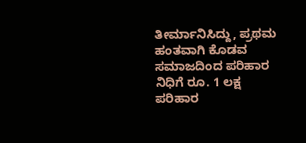ತೀರ್ಮಾನಿಸಿದ್ದು, ಪ್ರಥಮ ಹಂತವಾಗಿ ಕೊಡವ ಸಮಾಜದಿಂದ ಪರಿಹಾರ ನಿಧಿಗೆ ರೂ. 1 ಲಕ್ಷ ಪರಿಹಾರ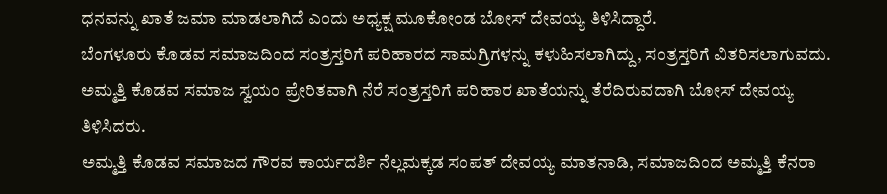ಧನವನ್ನು ಖಾತೆ ಜಮಾ ಮಾಡಲಾಗಿದೆ ಎಂದು ಅಧ್ಯಕ್ಷ ಮೂಕೋಂಡ ಬೋಸ್ ದೇವಯ್ಯ ತಿಳಿಸಿದ್ದಾರೆ.
ಬೆಂಗಳೂರು ಕೊಡವ ಸಮಾಜದಿಂದ ಸಂತ್ರಸ್ತರಿಗೆ ಪರಿಹಾರದ ಸಾಮಗ್ರಿಗಳನ್ನು ಕಳುಹಿಸಲಾಗಿದ್ದು, ಸಂತ್ರಸ್ತರಿಗೆ ವಿತರಿಸಲಾಗುವದು. ಅಮ್ಮತ್ತಿ ಕೊಡವ ಸಮಾಜ ಸ್ವಯಂ ಪ್ರೇರಿತವಾಗಿ ನೆರೆ ಸಂತ್ರಸ್ತರಿಗೆ ಪರಿಹಾರ ಖಾತೆಯನ್ನು ತೆರೆದಿರುವದಾಗಿ ಬೋಸ್ ದೇವಯ್ಯ ತಿಳಿಸಿದರು.
ಅಮ್ಮತ್ತಿ ಕೊಡವ ಸಮಾಜದ ಗೌರವ ಕಾರ್ಯದರ್ಶಿ ನೆಲ್ಲಮಕ್ಕಡ ಸಂಪತ್ ದೇವಯ್ಯ ಮಾತನಾಡಿ, ಸಮಾಜದಿಂದ ಅಮ್ಮತ್ತಿ ಕೆನರಾ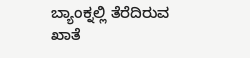ಬ್ಯಾಂಕ್ನಲ್ಲಿ ತೆರೆದಿರುವ ಖಾತೆ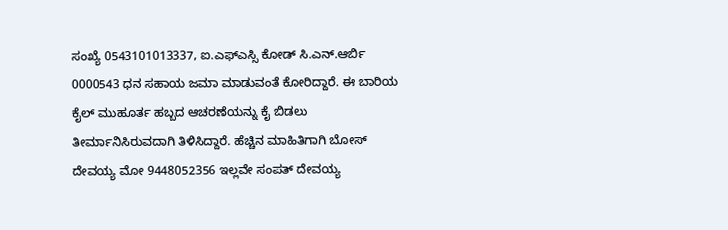ಸಂಖ್ಯೆ 0543101013337, ಐ.ಎಫ್ಎಸ್ಸಿ ಕೋಡ್ ಸಿ.ಎನ್.ಆರ್ಬಿ 0000543 ಧನ ಸಹಾಯ ಜಮಾ ಮಾಡುವಂತೆ ಕೋರಿದ್ದಾರೆ. ಈ ಬಾರಿಯ ಕೈಲ್ ಮುಹೂರ್ತ ಹಬ್ಬದ ಆಚರಣೆಯನ್ನು ಕೈ ಬಿಡಲು ತೀರ್ಮಾನಿಸಿರುವದಾಗಿ ತಿಳಿಸಿದ್ದಾರೆ. ಹೆಚ್ಚಿನ ಮಾಹಿತಿಗಾಗಿ ಬೋಸ್ ದೇವಯ್ಯ ಮೋ 9448052356 ಇಲ್ಲವೇ ಸಂಪತ್ ದೇವಯ್ಯ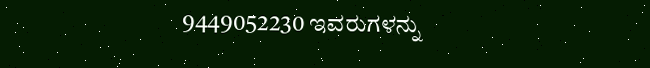9449052230 ಇವರುಗಳನ್ನು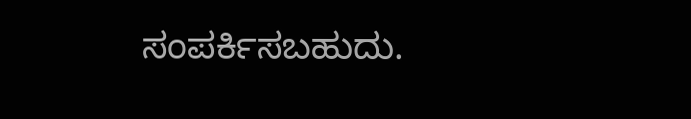ಸಂಪರ್ಕಿಸಬಹುದು.